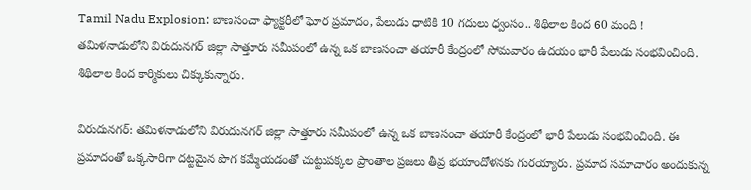Tamil Nadu Explosion: బాణసంచా ఫ్యాక్టరీలో ఘోర ప్రమాదం, పేలుడు ధాటికి 10 గదులు ధ్వంసం.. శిథిలాల కింద 60 మంది !
తమిళనాడులోని విరుదునగర్ జిల్లా సాత్తూరు సమీపంలో ఉన్న ఒక బాణసంచా తయారీ కేంద్రంలో సోమవారం ఉదయం భారీ పేలుడు సంభవించింది. శిథిలాల కింద కార్మికులు చిక్కుకున్నారు.

విరుదునగర్: తమిళనాడులోని విరుదునగర్ జిల్లా సాత్తూరు సమీపంలో ఉన్న ఒక బాణసంచా తయారీ కేంద్రంలో భారీ పేలుడు సంభవించింది. ఈ ప్రమాదంతో ఒక్కసారిగా దట్టమైన పొగ కమ్మేయడంతో చుట్టుపక్కల ప్రాంతాల ప్రజలు తీవ్ర భయాందోళనకు గురయ్యారు. ప్రమాద సమాచారం అందుకున్న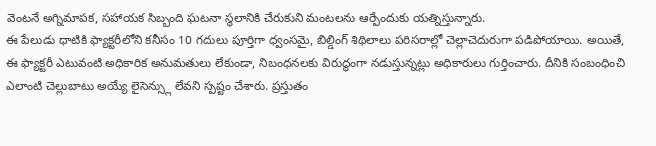వెంటనే అగ్నిమాపక, సహాయక సిబ్బంది ఘటనా స్థలానికి చేరుకుని మంటలను ఆర్పేందుకు యత్నిస్తున్నారు.
ఈ పేలుడు ధాటికి ఫ్యాక్టరీలోని కనీసం 10 గదులు పూర్తిగా ధ్వంసమై, బిల్డింగ్ శిథిలాలు పరిసరాల్లో చెల్లాచెదురుగా పడిపోయాయి. అయితే, ఈ ఫ్యాక్టరీ ఎటువంటి అధికారిక అనుమతులు లేకుండా, నిబంధనలకు విరుద్ధంగా నడుస్తున్నట్లు అధికారులు గుర్తించారు. దీనికి సంబంధించి ఎలాంటి చెల్లుబాటు అయ్యే లైసెన్స్లు లేవని స్పష్టం చేశారు. ప్రస్తుతం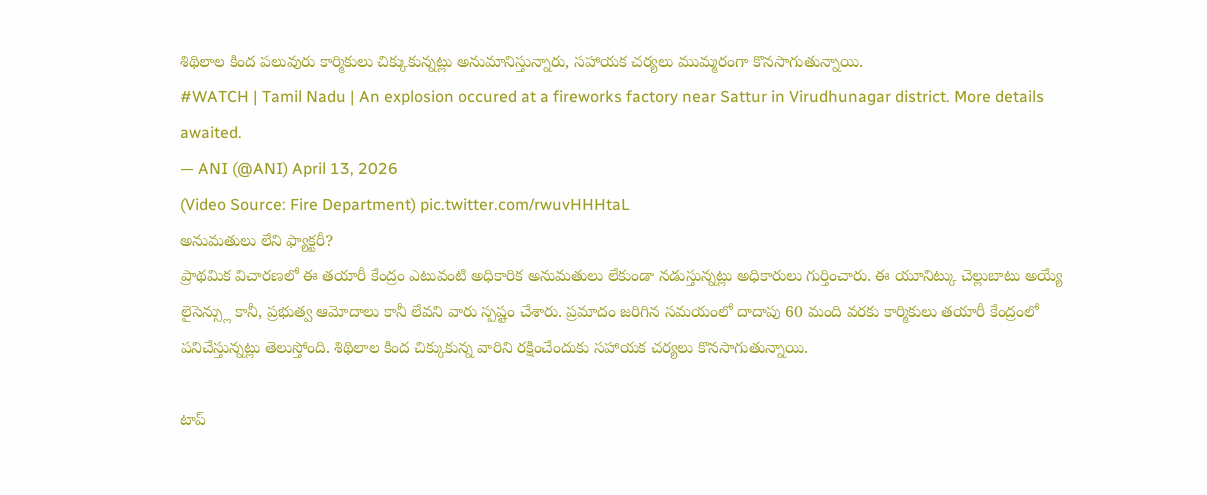శిథిలాల కింద పలువురు కార్మికులు చిక్కుకున్నట్లు అనుమానిస్తున్నారు, సహాయక చర్యలు ముమ్మరంగా కొనసాగుతున్నాయి.
#WATCH | Tamil Nadu | An explosion occured at a fireworks factory near Sattur in Virudhunagar district. More details awaited.
— ANI (@ANI) April 13, 2026
(Video Source: Fire Department) pic.twitter.com/rwuvHHHtaL
అనుమతులు లేని ఫ్యాక్టరీ?
ప్రాథమిక విచారణలో ఈ తయారీ కేంద్రం ఎటువంటి అధికారిక అనుమతులు లేకుండా నడుస్తున్నట్లు అధికారులు గుర్తించారు. ఈ యూనిట్కు చెల్లుబాటు అయ్యే లైసెన్స్లు కానీ, ప్రభుత్వ ఆమోదాలు కానీ లేవని వారు స్పష్టం చేశారు. ప్రమాదం జరిగిన సమయంలో దాదాపు 60 మంది వరకు కార్మికులు తయారీ కేంద్రంలో పనిచేస్తున్నట్లు తెలుస్తోంది. శిథిలాల కింద చిక్కుకున్న వారిని రక్షించేందుకు సహాయక చర్యలు కొనసాగుతున్నాయి.

టాప్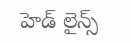హెడ్ లైన్స్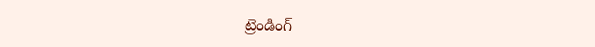ట్రెండింగ్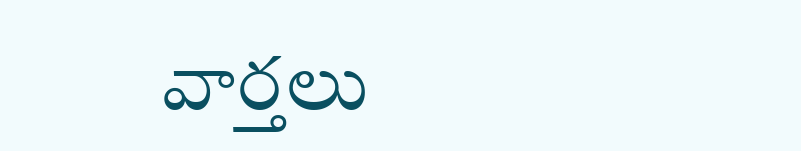వార్తలు